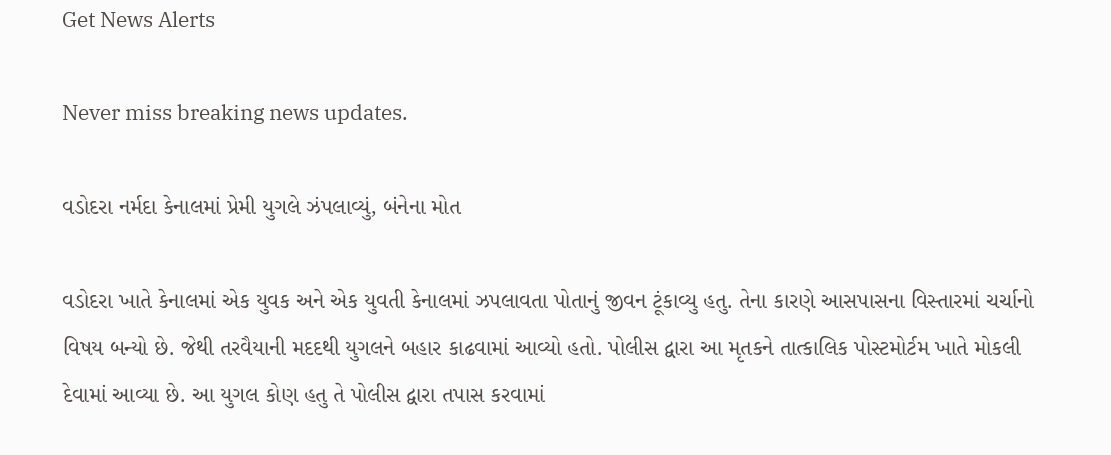Get News Alerts

Never miss breaking news updates.

વડોદરા નર્મદા કેનાલમાં પ્રેમી યુગલે ઝંપલાવ્યું, બંનેના મોત

વડોદરા ખાતે કેનાલમાં એક યુવક અને એક યુવતી કેનાલમાં ઝપલાવતા પોતાનું જીવન ટૂંકાવ્યુ હતુ. તેના કારણે આસપાસના વિસ્તારમાં ચર્ચાનો વિષય બન્યો છે. જેથી તરવૈયાની મદદથી યુગલને બહાર કાઢવામાં આવ્યો હતો. પોલીસ દ્વારા આ મૃતકને તાત્કાલિક પોસ્ટમોર્ટમ ખાતે મોકલી દેવામાં આવ્યા છે. આ યુગલ કોણ હતુ તે પોલીસ દ્વારા તપાસ કરવામાં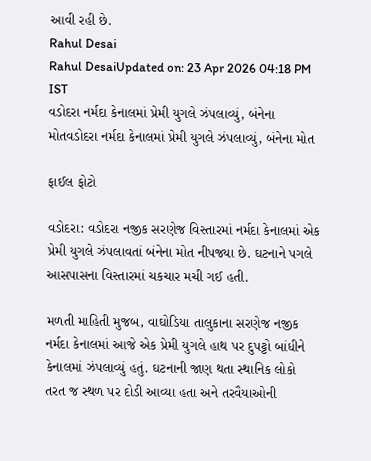આવી રહી છે.
Rahul Desai
Rahul DesaiUpdated on: 23 Apr 2026 04:18 PM IST
વડોદરા નર્મદા કેનાલમાં પ્રેમી યુગલે ઝંપલાવ્યું, બંનેના મોતવડોદરા નર્મદા કેનાલમાં પ્રેમી યુગલે ઝંપલાવ્યું, બંનેના મોત

ફાઈલ ફોટો

વડોદરા: વડોદરા નજીક સરણેજ વિસ્તારમાં નર્મદા કેનાલમાં એક પ્રેમી યુગલે ઝંપલાવતાં બંનેના મોત નીપજ્યા છે. ઘટનાને પગલે આસપાસના વિસ્તારમાં ચકચાર મચી ગઈ હતી.

મળતી માહિતી મુજબ, વાઘોડિયા તાલુકાના સરણેજ નજીક નર્મદા કેનાલમાં આજે એક પ્રેમી યુગલે હાથ પર દુપટ્ટો બાંધીને કેનાલમાં ઝંપલાવ્યું હતું. ઘટનાની જાણ થતા સ્થાનિક લોકો તરત જ સ્થળ પર દોડી આવ્યા હતા અને તરવૈયાઓની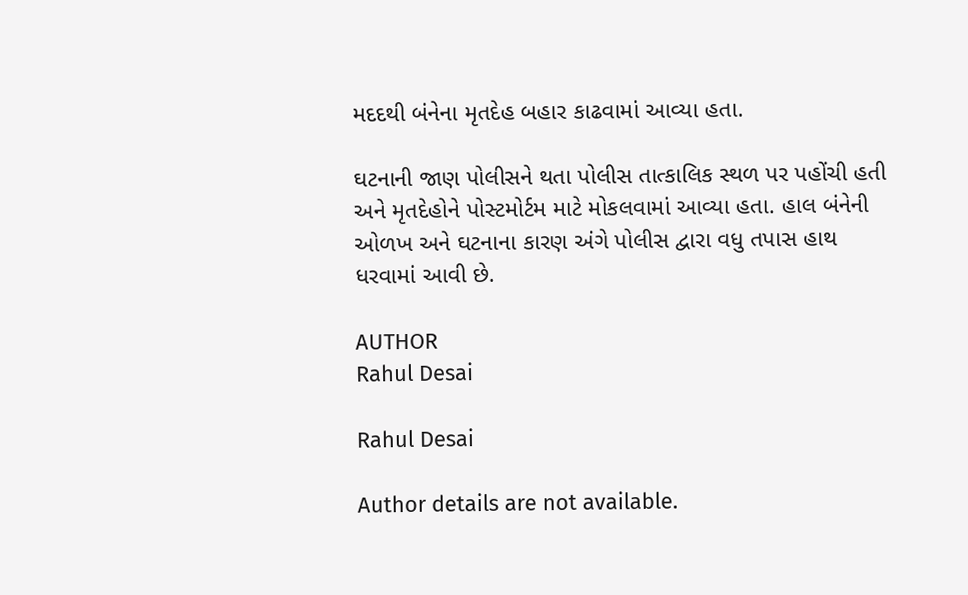મદદથી બંનેના મૃતદેહ બહાર કાઢવામાં આવ્યા હતા.

ઘટનાની જાણ પોલીસને થતા પોલીસ તાત્કાલિક સ્થળ પર પહોંચી હતી અને મૃતદેહોને પોસ્ટમોર્ટમ માટે મોકલવામાં આવ્યા હતા. હાલ બંનેની ઓળખ અને ઘટનાના કારણ અંગે પોલીસ દ્વારા વધુ તપાસ હાથ ધરવામાં આવી છે.

AUTHOR
Rahul Desai

Rahul Desai

Author details are not available.